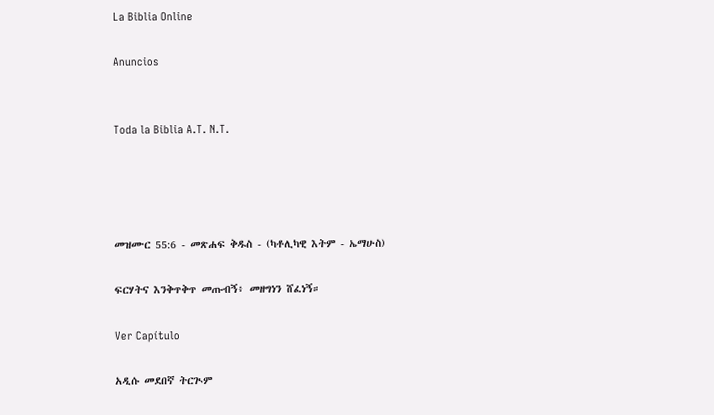La Biblia Online

Anuncios


Toda la Biblia A.T. N.T.




መዝሙር 55:6 - መጽሐፍ ቅዱስ - (ካቶሊካዊ እትም - ኤማሁስ)

ፍርሃትና እንቅጥቅጥ መጡብኝ፥ መዘግነን ሸፈነኝ።

Ver Capítulo

አዲሱ መደበኛ ትርጒም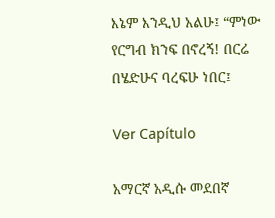እኔም እንዲህ አልሁ፤ “ምነው የርግብ ክንፍ በኖረኝ! በርሬ በሄድሁና ባረፍሁ ነበር፤

Ver Capítulo

አማርኛ አዲሱ መደበኛ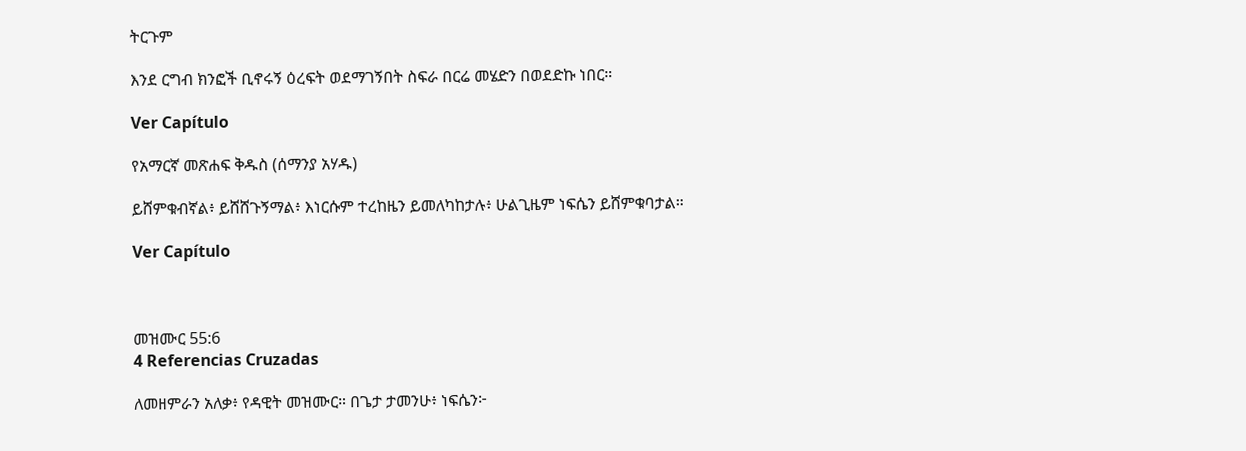ትርጉም

እንደ ርግብ ክንፎች ቢኖሩኝ ዕረፍት ወደማገኝበት ስፍራ በርሬ መሄድን በወደድኩ ነበር።

Ver Capítulo

የአማርኛ መጽሐፍ ቅዱስ (ሰማንያ አሃዱ)

ይሸምቁብኛል፥ ይሸሸጉኝማል፥ እነርሱም ተረከዜን ይመለካከታሉ፥ ሁልጊዜም ነፍሴን ይሸምቁባታል።

Ver Capítulo



መዝሙር 55:6
4 Referencias Cruzadas

ለመዘምራን አለቃ፥ የዳዊት መዝሙር። በጌታ ታመንሁ፥ ነፍሴን፦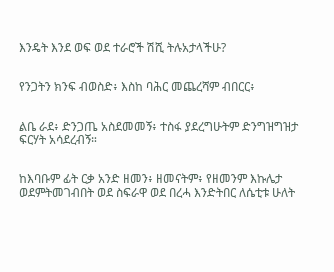እንዴት እንደ ወፍ ወደ ተራሮች ሽሺ ትሉአታላችሁ?


የንጋትን ክንፍ ብወስድ፥ እስከ ባሕር መጨረሻም ብበርር፥


ልቤ ራደ፥ ድንጋጤ አስደመመኝ፥ ተስፋ ያደረግሁትም ድንግዝግዝታ ፍርሃት አሳደረብኝ።


ከእባቡም ፊት ርቃ አንድ ዘመን፥ ዘመናትም፥ የዘመንም እኩሌታ ወደምትመገብበት ወደ ስፍራዋ ወደ በረሓ እንድትበር ለሴቲቱ ሁለት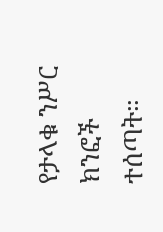የታላቁ ንሥር ክንፎች ተሰጣት።